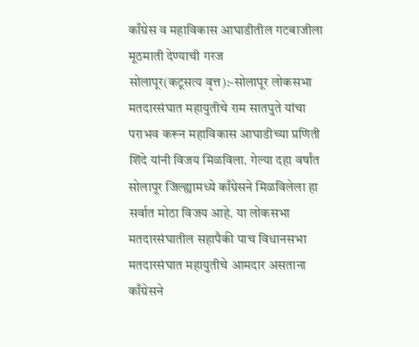काँग्रेस व महाविकास आघाडीतील गटबाजीला मूठमाती देण्याची गरज
सोलापूर(कटूसत्य वृत्त):-सोलापूर लोकसभा मतदारसंघात महायुतीचे राम सातपुते यांचा पराभव करून महाविकास आघाडीच्या प्रणिती शिंदे यांनी विजय मिळविला. गेल्या दहा वर्षांत सोलापूर जिल्ह्यामध्ये काँग्रेसने मिळविलेला हा सर्वात मोठा विजय आहे. या लोकसभा मतदारसंघातील सहापैकी पाच विधानसभा मतदारसंघात महायुतीचे आमदार असताना काँग्रेसने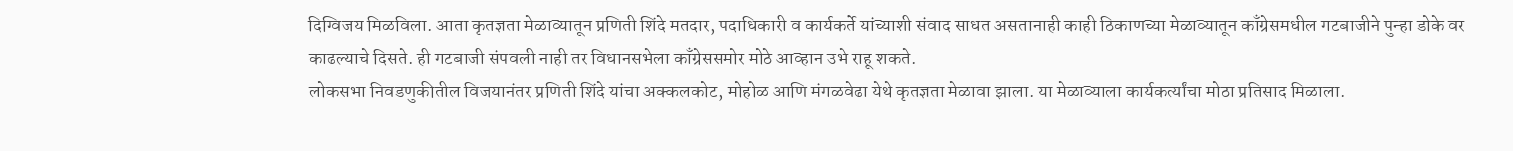दिग्विजय मिळविला. आता कृतज्ञता मेळाव्यातून प्रणिती शिंदे मतदार, पदाधिकारी व कार्यकर्ते यांच्याशी संवाद साधत असतानाही काही ठिकाणच्या मेळाव्यातून काँग्रेसमधील गटबाजीने पुन्हा डोके वर काढल्याचे दिसते. ही गटबाजी संपवली नाही तर विधानसभेला काँग्रेससमोर मोठे आव्हान उभे राहू शकते.
लोकसभा निवडणुकीतील विजयानंतर प्रणिती शिंदे यांचा अक्कलकोट, मोहोळ आणि मंगळवेढा येथे कृतज्ञता मेळावा झाला. या मेळाव्याला कार्यकर्त्यांचा मोठा प्रतिसाद मिळाला.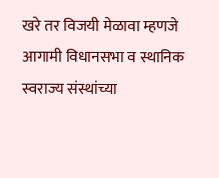खरे तर विजयी मेळावा म्हणजे आगामी विधानसभा व स्थानिक स्वराज्य संस्थांच्या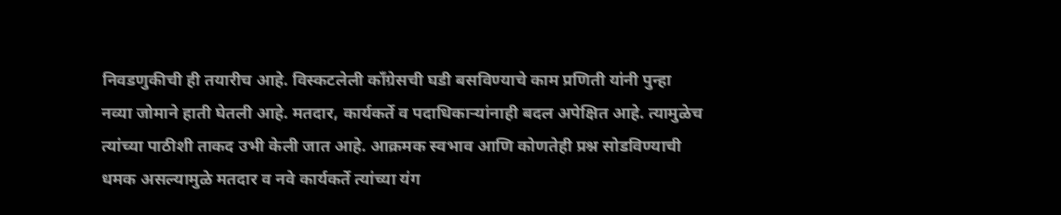निवडणुकीची ही तयारीच आहे. विस्कटलेली काँग्रेसची घडी बसविण्याचे काम प्रणिती यांनी पुन्हा नव्या जोमाने हाती घेतली आहे. मतदार, कार्यकर्ते व पदाधिकाऱ्यांनाही बदल अपेक्षित आहे. त्यामुळेच त्यांच्या पाठीशी ताकद उभी केली जात आहे. आक्रमक स्वभाव आणि कोणतेही प्रश्न सोडविण्याची धमक असल्यामुळे मतदार व नवे कार्यकर्ते त्यांच्या यंग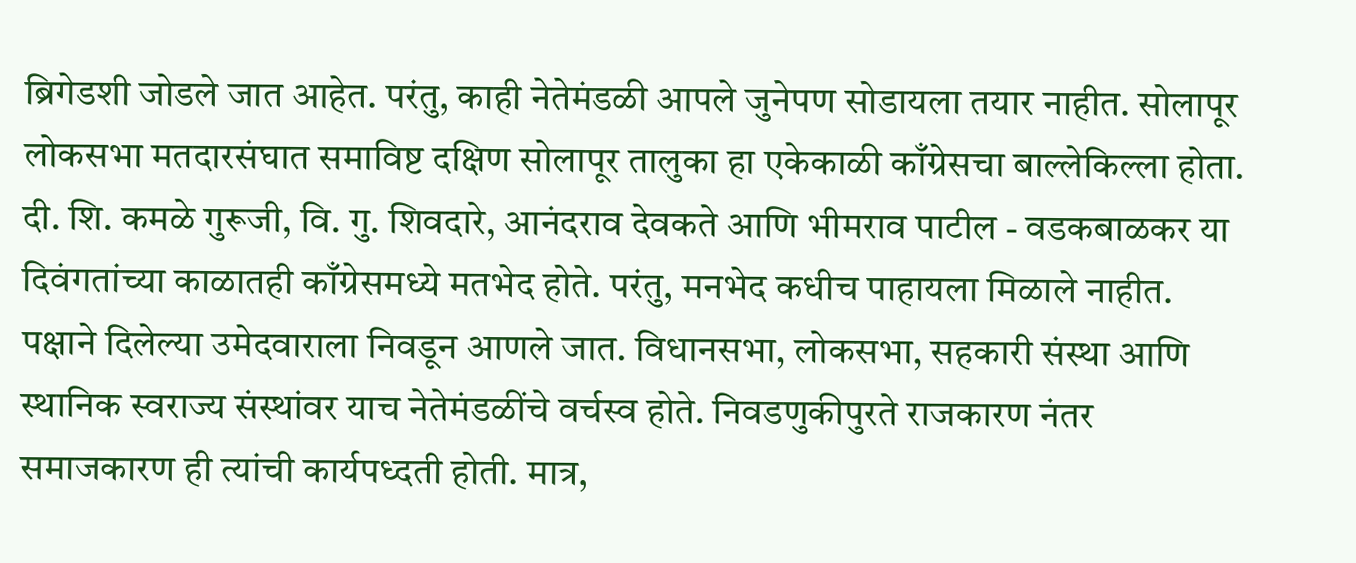ब्रिगेडशी जोडले जात आहेत. परंतु, काही नेतेमंडळी आपले जुनेपण सोडायला तयार नाहीत. सोलापूर लोकसभा मतदारसंघात समाविष्ट दक्षिण सोलापूर तालुका हा एकेकाळी काँग्रेसचा बाल्लेकिल्ला होता. दी. शि. कमळे गुरूजी, वि. गु. शिवदारे, आनंदराव देवकते आणि भीमराव पाटील - वडकबाळकर या दिवंगतांच्या काळातही काँग्रेसमध्ये मतभेद होते. परंतु, मनभेद कधीच पाहायला मिळाले नाहीत. पक्षाने दिलेल्या उमेदवाराला निवडून आणले जात. विधानसभा, लोकसभा, सहकारी संस्था आणि स्थानिक स्वराज्य संस्थांवर याच नेतेमंडळींचे वर्चस्व होते. निवडणुकीपुरते राजकारण नंतर समाजकारण ही त्यांची कार्यपध्दती होती. मात्र,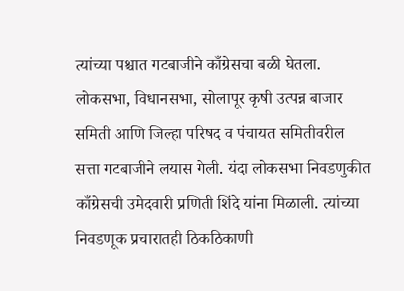त्यांच्या पश्चात गटबाजीने काँग्रेसचा बळी घेतला. लोकसभा, विधानसभा, सोलापूर कृषी उत्पन्न बाजार समिती आणि जिल्हा परिषद व पंचायत समितीवरील सत्ता गटबाजीने लयास गेली. यंदा लोकसभा निवडणुकीत काँग्रेसची उमेदवारी प्रणिती शिंदे यांना मिळाली. त्यांच्या निवडणूक प्रचारातही ठिकठिकाणी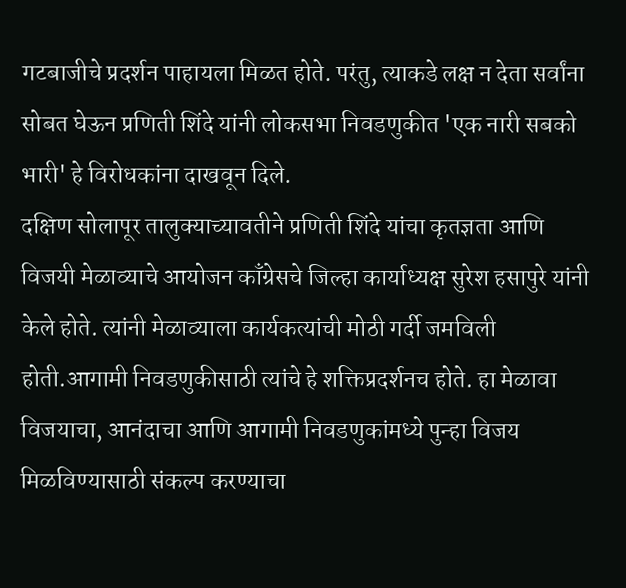गटबाजीचे प्रदर्शन पाहायला मिळत होते. परंतु, त्याकडे लक्ष न देता सर्वांना सोबत घेऊन प्रणिती शिंदे यांनी लोकसभा निवडणुकीत 'एक नारी सबको भारी' हे विरोधकांना दाखवून दिले.
दक्षिण सोलापूर तालुक्याच्यावतीने प्रणिती शिंदे यांचा कृतज्ञता आणि विजयी मेळाव्याचे आयोजन काँग्रेसचे जिल्हा कार्याध्यक्ष सुरेश हसापुरे यांनी केले होते. त्यांनी मेळाव्याला कार्यकत्यांची मोठी गर्दी जमविली होती.आगामी निवडणुकीसाठी त्यांचे हे शक्तिप्रदर्शनच होते. हा मेळावा विजयाचा, आनंदाचा आणि आगामी निवडणुकांमध्ये पुन्हा विजय मिळविण्यासाठी संकल्प करण्याचा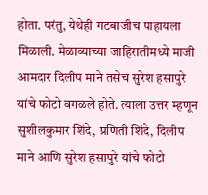होता. परंतु, येथेही गटबाजीच पाहायला मिळाली. मेळाव्याच्या जाहिरातीमध्ये माजी आमदार दिलीप माने तसेच सुरेश हसापुरे यांचे फोटो वगळले होते. त्याला उत्तर म्हणून सुशीलकुमार शिंदे, प्रणिती शिंदे, दिलीप माने आणि सुरेश हसापुरे यांचे फोटो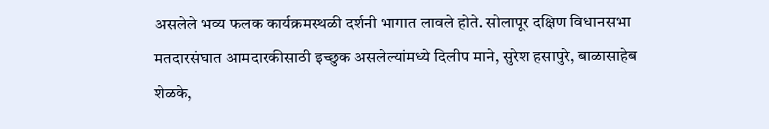असलेले भव्य फलक कार्यक्रमस्थळी दर्शनी भागात लावले होते. सोलापूर दक्षिण विधानसभा मतदारसंघात आमदारकीसाठी इच्छुक असलेल्यांमध्ये दिलीप माने, सुरेश हसापुरे, बाळासाहेब शेळके,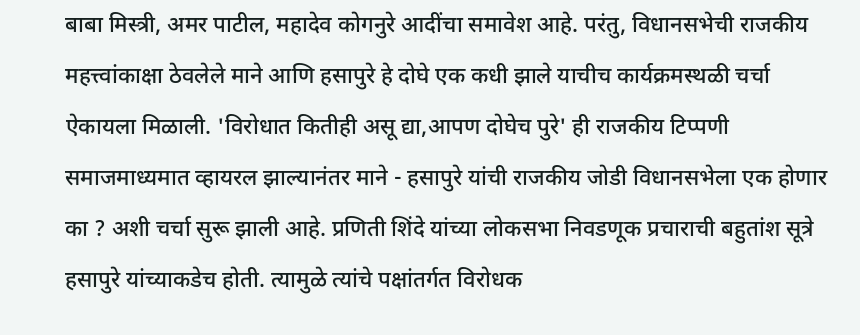बाबा मिस्त्री, अमर पाटील, महादेव कोगनुरे आदींचा समावेश आहे. परंतु, विधानसभेची राजकीय महत्त्वांकाक्षा ठेवलेले माने आणि हसापुरे हे दोघे एक कधी झाले याचीच कार्यक्रमस्थळी चर्चा ऐकायला मिळाली. 'विरोधात कितीही असू द्या,आपण दोघेच पुरे' ही राजकीय टिप्पणी समाजमाध्यमात व्हायरल झाल्यानंतर माने - हसापुरे यांची राजकीय जोडी विधानसभेला एक होणार का ? अशी चर्चा सुरू झाली आहे. प्रणिती शिंदे यांच्या लोकसभा निवडणूक प्रचाराची बहुतांश सूत्रे हसापुरे यांच्याकडेच होती. त्यामुळे त्यांचे पक्षांतर्गत विरोधक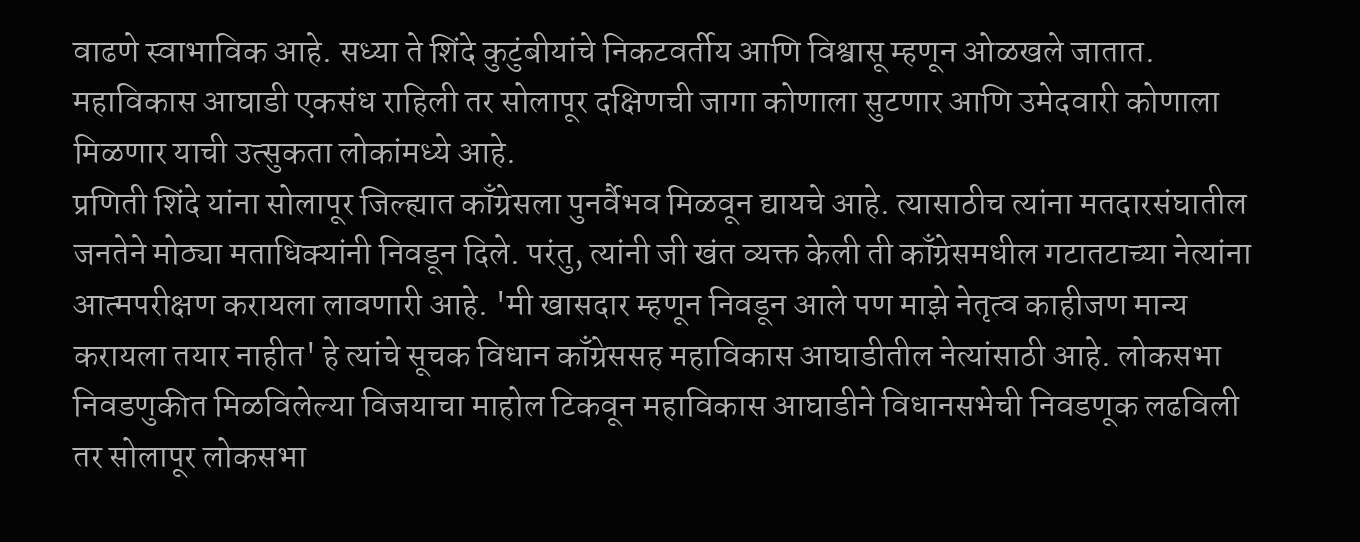वाढणे स्वाभाविक आहे. सध्या ते शिंदे कुटुंबीयांचे निकटवर्तीय आणि विश्वासू म्हणून ओळखले जातात. महाविकास आघाडी एकसंध राहिली तर सोलापूर दक्षिणची जागा कोणाला सुटणार आणि उमेदवारी कोणाला मिळणार याची उत्सुकता लोकांमध्ये आहे.
प्रणिती शिंदे यांना सोलापूर जिल्ह्यात काँग्रेसला पुनर्वैभव मिळवून द्यायचे आहे. त्यासाठीच त्यांना मतदारसंघातील जनतेने मोठ्या मताधिक्यांनी निवडून दिले. परंतु, त्यांनी जी खंत व्यक्त केली ती काँग्रेसमधील गटातटाच्या नेत्यांना आत्मपरीक्षण करायला लावणारी आहे. 'मी खासदार म्हणून निवडून आले पण माझे नेतृत्व काहीजण मान्य करायला तयार नाहीत' हे त्यांचे सूचक विधान काँग्रेससह महाविकास आघाडीतील नेत्यांसाठी आहे. लोकसभा निवडणुकीत मिळविलेल्या विजयाचा माहोल टिकवून महाविकास आघाडीने विधानसभेची निवडणूक लढविली तर सोलापूर लोकसभा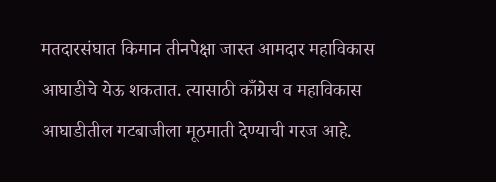मतदारसंघात किमान तीनपेक्षा जास्त आमदार महाविकास आघाडीचे येऊ शकतात. त्यासाठी काँग्रेस व महाविकास आघाडीतील गटबाजीला मूठमाती देण्याची गरज आहे.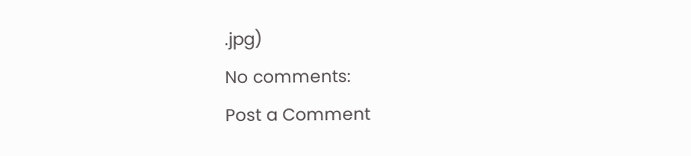.jpg)
No comments:
Post a Comment